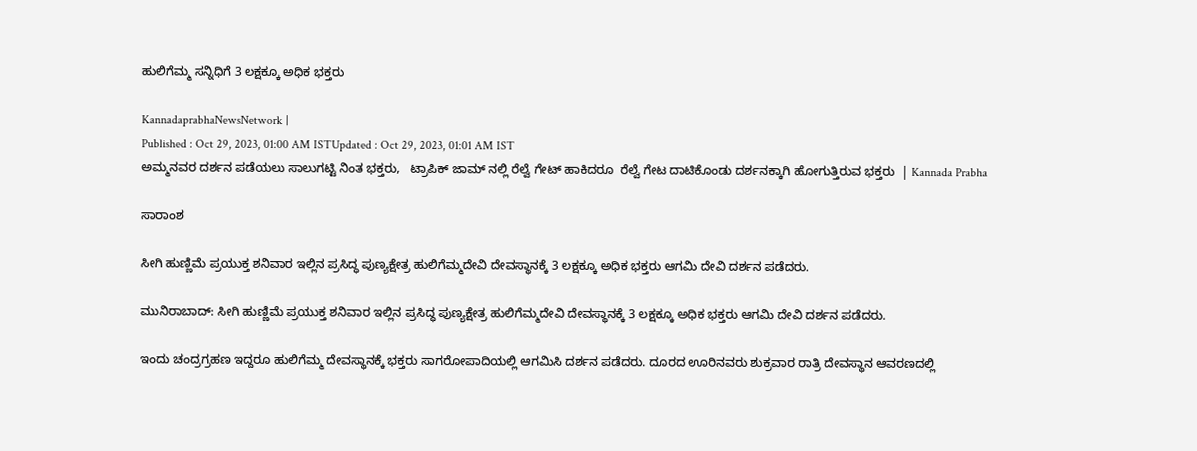ಹುಲಿಗೆಮ್ಮ ಸನ್ನಿಧಿಗೆ 3 ಲಕ್ಷಕ್ಕೂ ಅಧಿಕ ಭಕ್ತರು

KannadaprabhaNewsNetwork |
Published : Oct 29, 2023, 01:00 AM ISTUpdated : Oct 29, 2023, 01:01 AM IST
ಅಮ್ಮನವರ ದರ್ಶನ ಪಡೆಯಲು ಸಾಲುಗಟ್ಟಿ ನಿಂತ ಭಕ್ತರು,   ಟ್ರಾಪಿಕ್ ಜಾಮ್ ನಲ್ಲಿ ರೆಲ್ವೆ ಗೇಟ್ ಹಾಕಿದರೂ  ರೆಲ್ವೆ ಗೇಟ ದಾಟಿಕೊಂಡು ದರ್ಶನಕ್ಕಾಗಿ ಹೋಗುತ್ತಿರುವ ಭಕ್ತರು  | Kannada Prabha

ಸಾರಾಂಶ

ಸೀಗಿ ಹುಣ್ಣಿಮೆ ಪ್ರಯುಕ್ತ ಶನಿವಾರ ಇಲ್ಲಿನ ಪ್ರಸಿದ್ಧ ಪುಣ್ಯಕ್ಷೇತ್ರ ಹುಲಿಗೆಮ್ಮದೇವಿ ದೇವಸ್ಥಾನಕ್ಕೆ 3 ಲಕ್ಷಕ್ಕೂ ಅಧಿಕ ಭಕ್ತರು ಆಗಮಿ ದೇವಿ ದರ್ಶನ ಪಡೆದರು.

ಮುನಿರಾಬಾದ್: ಸೀಗಿ ಹುಣ್ಣಿಮೆ ಪ್ರಯುಕ್ತ ಶನಿವಾರ ಇಲ್ಲಿನ ಪ್ರಸಿದ್ಧ ಪುಣ್ಯಕ್ಷೇತ್ರ ಹುಲಿಗೆಮ್ಮದೇವಿ ದೇವಸ್ಥಾನಕ್ಕೆ 3 ಲಕ್ಷಕ್ಕೂ ಅಧಿಕ ಭಕ್ತರು ಆಗಮಿ ದೇವಿ ದರ್ಶನ ಪಡೆದರು.

ಇಂದು ಚಂದ್ರಗ್ರಹಣ ಇದ್ದರೂ ಹುಲಿಗೆಮ್ಮ ದೇವಸ್ಥಾನಕ್ಕೆ ಭಕ್ತರು ಸಾಗರೋಪಾದಿಯಲ್ಲಿ ಆಗಮಿಸಿ ದರ್ಶನ ಪಡೆದರು. ದೂರದ ಊರಿನವರು ಶುಕ್ರವಾರ ರಾತ್ರಿ ದೇವಸ್ಥಾನ ಆವರಣದಲ್ಲಿ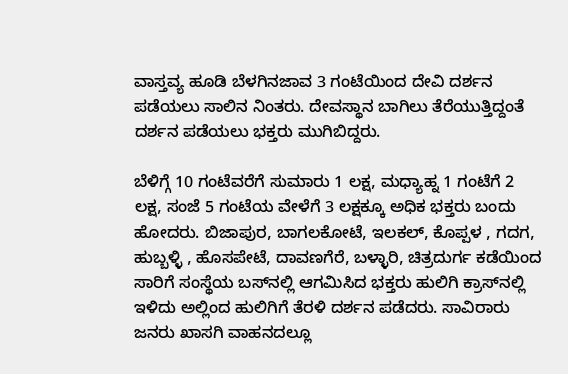ವಾಸ್ತವ್ಯ ಹೂಡಿ ಬೆಳಗಿನಜಾವ 3 ಗಂಟೆಯಿಂದ ದೇವಿ ದರ್ಶನ ಪಡೆಯಲು ಸಾಲಿನ ನಿಂತರು. ದೇವಸ್ಥಾನ ಬಾಗಿಲು ತೆರೆಯುತ್ತಿದ್ದಂತೆ ದರ್ಶನ ಪಡೆಯಲು ಭಕ್ತರು ಮುಗಿಬಿದ್ದರು.

ಬೆಳಿಗ್ಗೆ 10 ಗಂಟೆವರೆಗೆ ಸುಮಾರು 1 ಲಕ್ಷ, ಮಧ್ಯಾಹ್ನ 1 ಗಂಟೆಗೆ 2 ಲಕ್ಷ, ಸಂಜೆ 5 ಗಂಟೆಯ ವೇಳೆಗೆ 3 ಲಕ್ಷಕ್ಕೂ ಅಧಿಕ ಭಕ್ತರು ಬಂದು ಹೋದರು. ಬಿಜಾಪುರ, ಬಾಗಲಕೋಟೆ, ಇಲಕಲ್, ಕೊಪ್ಪಳ , ಗದಗ, ಹುಬ್ಬಳ್ಳಿ , ಹೊಸಪೇಟೆ, ದಾವಣಗೆರೆ, ಬಳ್ಳಾರಿ, ಚಿತ್ರದುರ್ಗ ಕಡೆಯಿಂದ ಸಾರಿಗೆ ಸಂಸ್ಥೆಯ ಬಸ್‌ನಲ್ಲಿ ಆಗಮಿಸಿದ ಭಕ್ತರು ಹುಲಿಗಿ ಕ್ರಾಸ್‌ನಲ್ಲಿ ಇಳಿದು ಅಲ್ಲಿಂದ ಹುಲಿಗಿಗೆ ತೆರಳಿ ದರ್ಶನ ಪಡೆದರು. ಸಾವಿರಾರು ಜನರು ಖಾಸಗಿ ವಾಹನದಲ್ಲೂ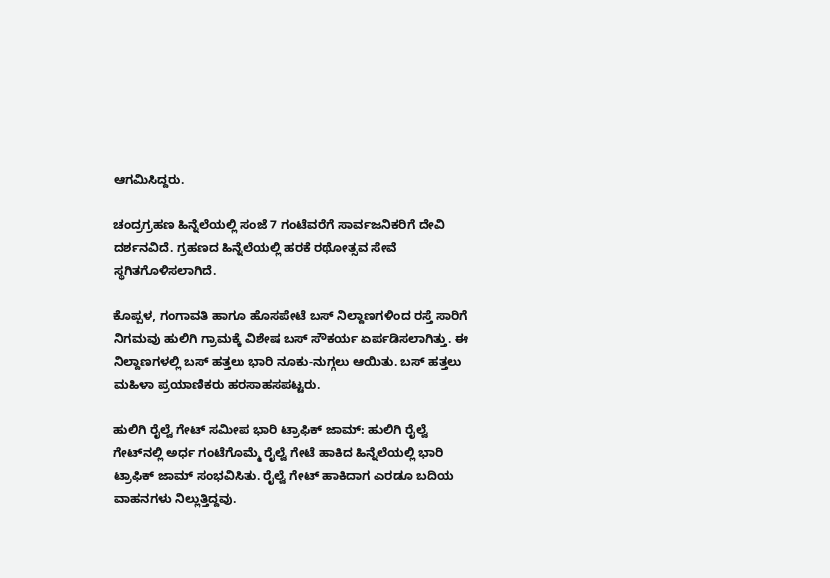ಆಗಮಿಸಿದ್ದರು.

ಚಂದ್ರಗ್ರಹಣ ಹಿನ್ನೆಲೆಯಲ್ಲಿ ಸಂಜೆ 7 ಗಂಟೆವರೆಗೆ ಸಾರ್ವಜನಿಕರಿಗೆ ದೇವಿ ದರ್ಶನವಿದೆ. ಗ್ರಹಣದ ಹಿನ್ನೆಲೆಯಲ್ಲಿ ಹರಕೆ ರಥೋತ್ಸವ ಸೇವೆ ಸ್ಥಗಿತಗೊಳಿಸಲಾಗಿದೆ.

ಕೊಪ್ಪಳ, ಗಂಗಾವತಿ ಹಾಗೂ ಹೊಸಪೇಟೆ ಬಸ್ ನಿಲ್ದಾಣಗಳಿಂದ ರಸ್ತೆ ಸಾರಿಗೆ ನಿಗಮವು ಹುಲಿಗಿ ಗ್ರಾಮಕ್ಕೆ ವಿಶೇಷ ಬಸ್ ಸೌಕರ್ಯ ಏರ್ಪಡಿಸಲಾಗಿತ್ತು. ಈ ನಿಲ್ದಾಣಗಳಲ್ಲಿ ಬಸ್ ಹತ್ತಲು ಭಾರಿ ನೂಕು-ನುಗ್ಗಲು ಆಯಿತು. ಬಸ್ ಹತ್ತಲು ಮಹಿಳಾ ಪ್ರಯಾಣಿಕರು ಹರಸಾಹಸಪಟ್ಟರು.

ಹುಲಿಗಿ ರೈಲ್ವೆ ಗೇಟ್ ಸಮೀಪ ಭಾರಿ ಟ್ರಾಫಿಕ್ ಜಾಮ್: ಹುಲಿಗಿ ರೈಲ್ವೆ ಗೇಟ್‌ನಲ್ಲಿ ಅರ್ಧ ಗಂಟೆಗೊಮ್ಮೆ ರೈಲ್ವೆ ಗೇಟೆ ಹಾಕಿದ ಹಿನ್ನೆಲೆಯಲ್ಲಿ ಭಾರಿ ಟ್ರಾಫಿಕ್ ಜಾಮ್ ಸಂಭವಿಸಿತು. ರೈಲ್ವೆ ಗೇಟ್ ಹಾಕಿದಾಗ ಎರಡೂ ಬದಿಯ ವಾಹನಗಳು ನಿಲ್ಲುತ್ತಿದ್ದವು.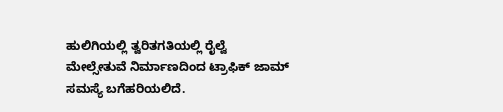ಹುಲಿಗಿಯಲ್ಲಿ ತ್ವರಿತಗತಿಯಲ್ಲಿ ರೈಲ್ವೆ ಮೇಲ್ಸೇತುವೆ ನಿರ್ಮಾಣದಿಂದ ಟ್ರಾಫಿಕ್ ಜಾಮ್ ಸಮಸ್ಯೆ ಬಗೆಹರಿಯಲಿದೆ.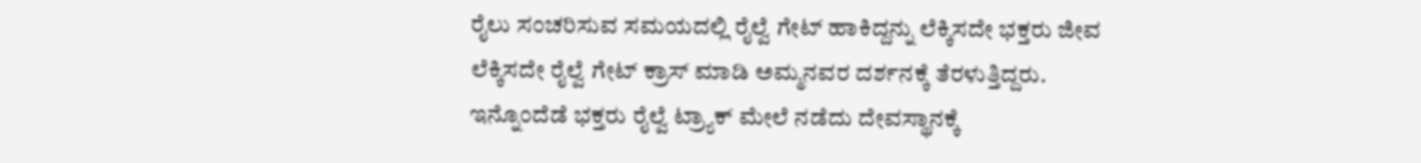ರೈಲು ಸಂಚರಿಸುವ ಸಮಯದಲ್ಲಿ ರೈಲ್ವೆ ಗೇಟ್ ಹಾಕಿದ್ದನ್ನು ಲೆಕ್ಕಿಸದೇ ಭಕ್ತರು ಜೀವ ಲೆಕ್ಕಿಸದೇ ರೈಲ್ವೆ ಗೇಟ್ ಕ್ರಾಸ್ ಮಾಡಿ ಅಮ್ಮನವರ ದರ್ಶನಕ್ಕೆ ತೆರಳುತ್ತಿದ್ದರು. ಇನ್ನೊಂದೆಡೆ ಭಕ್ತರು ರೈಲ್ವೆ ಟ್ರ್ಯಾಕ್ ಮೇಲೆ ನಡೆದು ದೇವಸ್ಥಾನಕ್ಕೆ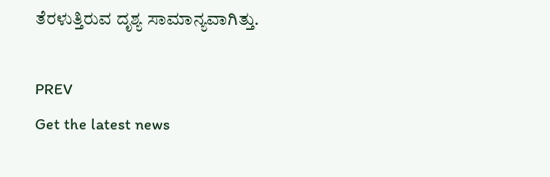ತೆರಳುತ್ತಿರುವ ದೃಶ್ಯ ಸಾಮಾನ್ಯವಾಗಿತ್ತು.

PREV
Get the latest news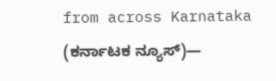from across Karnataka (ಕರ್ನಾಟಕ ನ್ಯೂಸ್)—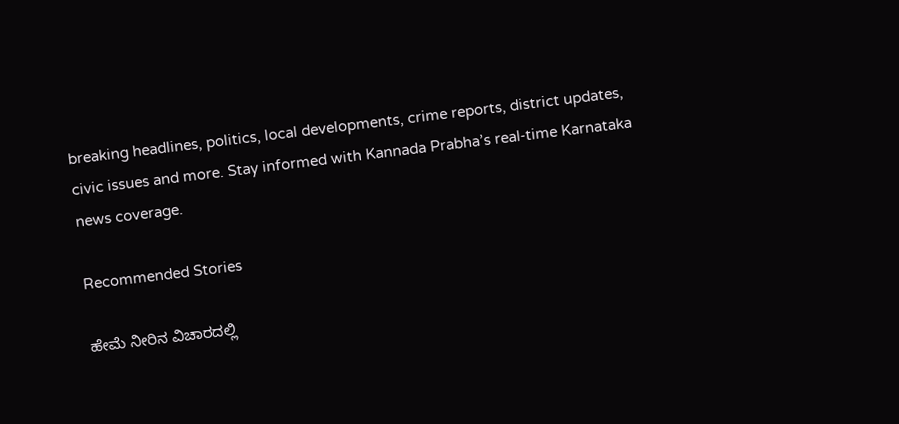breaking headlines, politics, local developments, crime reports, district updates, civic issues and more. Stay informed with Kannada Prabha’s real‑time Karnataka news coverage.

Recommended Stories

ಹೇಮೆ ನೀರಿನ ವಿಚಾರದಲ್ಲಿ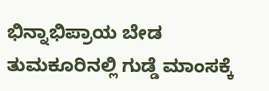ಭಿನ್ನಾಭಿಪ್ರಾಯ ಬೇಡ
ತುಮಕೂರಿನಲ್ಲಿ ಗುಡ್ಡೆ ಮಾಂಸಕ್ಕೆ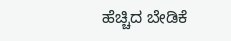ಹೆಚ್ಚಿದ ಬೇಡಿಕೆ